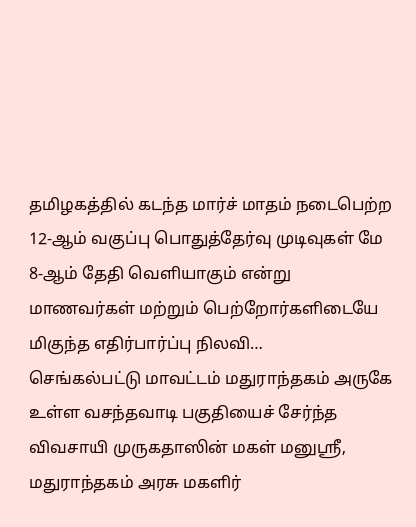தமிழகத்தில் கடந்த மார்ச் மாதம் நடைபெற்ற 12-ஆம் வகுப்பு பொதுத்தேர்வு முடிவுகள் மே 8-ஆம் தேதி வெளியாகும் என்று மாணவர்கள் மற்றும் பெற்றோர்களிடையே மிகுந்த எதிர்பார்ப்பு நிலவி…
செங்கல்பட்டு மாவட்டம் மதுராந்தகம் அருகே உள்ள வசந்தவாடி பகுதியைச் சேர்ந்த விவசாயி முருகதாஸின் மகள் மனுஸ்ரீ, மதுராந்தகம் அரசு மகளிர்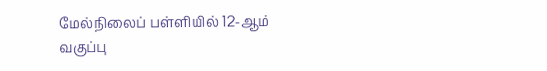மேல்நிலைப் பள்ளியில் 12-ஆம் வகுப்பு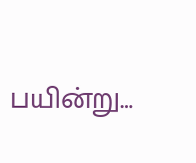பயின்று…